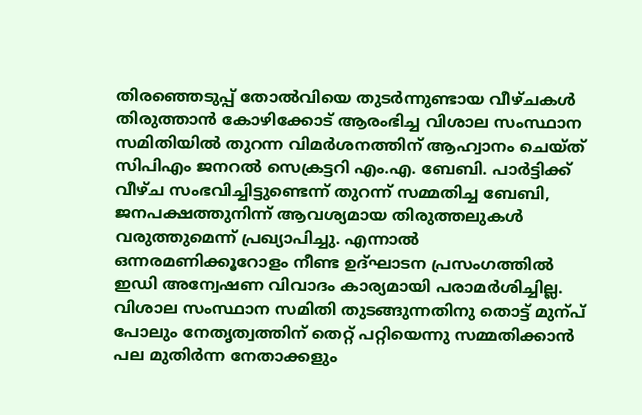തിരഞ്ഞെടുപ്പ് തോൽവിയെ തുടർന്നുണ്ടായ വീഴ്ചകൾ തിരുത്താൻ കോഴിക്കോട് ആരംഭിച്ച വിശാല സംസ്ഥാന സമിതിയിൽ തുറന്ന വിമർശനത്തിന് ആഹ്വാനം ചെയ്ത് സിപിഎം ജനറൽ സെക്രട്ടറി എം.എ. ബേബി. പാർട്ടിക്ക് വീഴ്ച സംഭവിച്ചിട്ടുണ്ടെന്ന് തുറന്ന് സമ്മതിച്ച ബേബി, ജനപക്ഷത്തുനിന്ന് ആവശ്യമായ തിരുത്തലുകൾ വരുത്തുമെന്ന് പ്രഖ്യാപിച്ചു. എന്നാൽ ഒന്നരമണിക്കൂറോളം നീണ്ട ഉദ്ഘാടന പ്രസംഗത്തിൽ ഇഡി അന്വേഷണ വിവാദം കാര്യമായി പരാമർശിച്ചില്ല.
വിശാല സംസ്ഥാന സമിതി തുടങ്ങുന്നതിനു തൊട്ട് മുന്പ് പോലും നേതൃത്വത്തിന് തെറ്റ് പറ്റിയെന്നു സമ്മതിക്കാൻ പല മുതിർന്ന നേതാക്കളും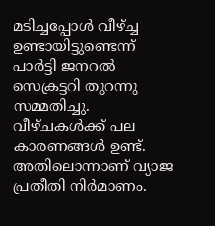മടിച്ചപ്പോൾ വീഴ്ച്ച ഉണ്ടായിട്ടുണ്ടെന്ന് പാർട്ടി ജനറൽ സെക്രട്ടറി തുറന്നു സമ്മതിച്ചു. വീഴ്ചകൾക്ക് പല കാരണങ്ങൾ ഉണ്ട്. അതിലൊന്നാണ് വ്യാജ പ്രതീതി നിർമാണം.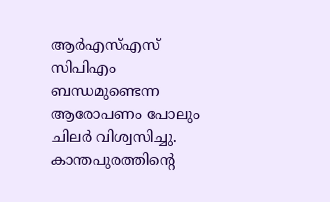ആർഎസ്എസ് സിപിഎം ബന്ധമുണ്ടെന്ന ആരോപണം പോലും ചിലർ വിശ്വസിച്ചു. കാന്തപുരത്തിന്റെ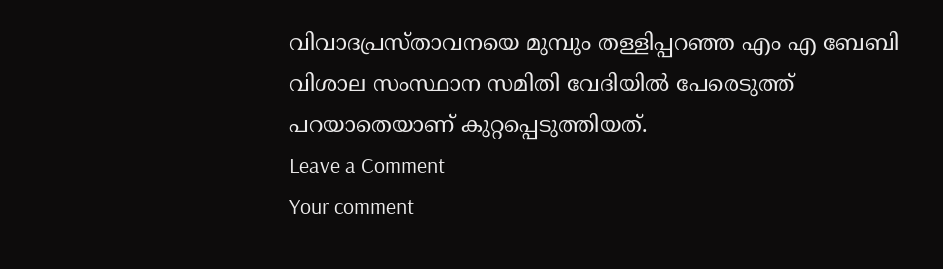വിവാദപ്രസ്താവനയെ മുമ്പും തള്ളിപ്പറഞ്ഞ എം എ ബേബി വിശാല സംസ്ഥാന സമിതി വേദിയിൽ പേരെടുത്ത് പറയാതെയാണ് കുറ്റപ്പെടുത്തിയത്.
Leave a Comment
Your comment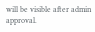will be visible after admin approval.